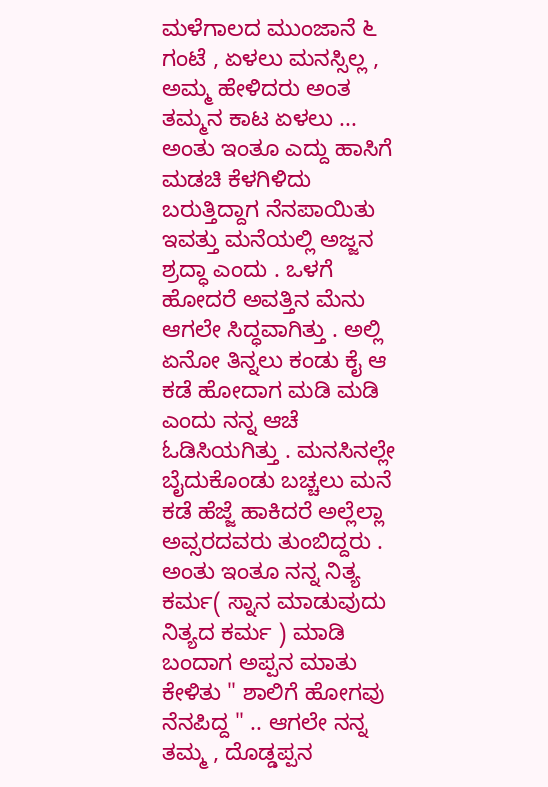ಮಳೆಗಾಲದ ಮುಂಜಾನೆ ೬ ಗಂಟೆ , ಏಳಲು ಮನಸ್ಸಿಲ್ಲ , ಅಮ್ಮ ಹೇಳಿದರು ಅಂತ ತಮ್ಮನ ಕಾಟ ಏಳಲು ... ಅಂತು ಇಂತೂ ಎದ್ದು ಹಾಸಿಗೆ ಮಡಚಿ ಕೆಳಗಿಳಿದು ಬರುತ್ತಿದ್ದಾಗ ನೆನಪಾಯಿತು ಇವತ್ತು ಮನೆಯಲ್ಲಿ ಅಜ್ಜನ ಶ್ರದ್ಧಾ ಎಂದು . ಒಳಗೆ ಹೋದರೆ ಅವತ್ತಿನ ಮೆನು ಆಗಲೇ ಸಿದ್ಧವಾಗಿತ್ತು . ಅಲ್ಲಿ ಏನೋ ತಿನ್ನಲು ಕಂಡು ಕೈ ಆ ಕಡೆ ಹೋದಾಗ ಮಡಿ ಮಡಿ ಎಂದು ನನ್ನ ಆಚೆ ಓಡಿಸಿಯಗಿತ್ತು . ಮನಸಿನಲ್ಲೇ ಬೈದುಕೊಂಡು ಬಚ್ಚಲು ಮನೆ ಕಡೆ ಹೆಜ್ಜೆ ಹಾಕಿದರೆ ಅಲ್ಲೆಲ್ಲಾ ಅವ್ಸರದವರು ತುಂಬಿದ್ದರು . ಅಂತು ಇಂತೂ ನನ್ನ ನಿತ್ಯ ಕರ್ಮ( ಸ್ನಾನ ಮಾಡುವುದು ನಿತ್ಯದ ಕರ್ಮ ) ಮಾಡಿ ಬಂದಾಗ ಅಪ್ಪನ ಮಾತು ಕೇಳಿತು " ಶಾಲಿಗೆ ಹೋಗವು ನೆನಪಿದ್ದ " .. ಆಗಲೇ ನನ್ನ ತಮ್ಮ , ದೊಡ್ಡಪ್ಪನ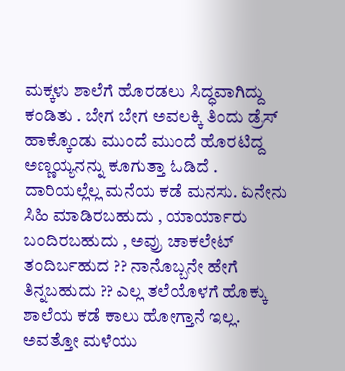ಮಕ್ಕಳು ಶಾಲೆಗೆ ಹೊರಡಲು ಸಿದ್ಧವಾಗಿದ್ದು ಕಂಡಿತು . ಬೇಗ ಬೇಗ ಅವಲಕ್ಕಿ ತಿಂದು ಡ್ರೆಸ್ ಹಾಕ್ಕೊಂಡು ಮುಂದೆ ಮುಂದೆ ಹೊರಟಿದ್ದ ಅಣ್ಣಯ್ಯನನ್ನು ಕೂಗುತ್ತಾ ಓಡಿದೆ .
ದಾರಿಯಲ್ಲೆಲ್ಲ ಮನೆಯ ಕಡೆ ಮನಸು. ಏನೇನು ಸಿಹಿ ಮಾಡಿರಬಹುದು , ಯಾರ್ಯಾರು ಬಂದಿರಬಹುದು , ಅವ್ರು ಚಾಕಲೇಟ್ ತಂದಿರ್ಬಹುದ ?? ನಾನೊಬ್ಬನೇ ಹೇಗೆ ತಿನ್ನಬಹುದು ?? ಎಲ್ಲ ತಲೆಯೊಳಗೆ ಹೊಕ್ಕು ಶಾಲೆಯ ಕಡೆ ಕಾಲು ಹೋಗ್ತಾನೆ ಇಲ್ಲ.
ಅವತ್ತೋ ಮಳೆಯು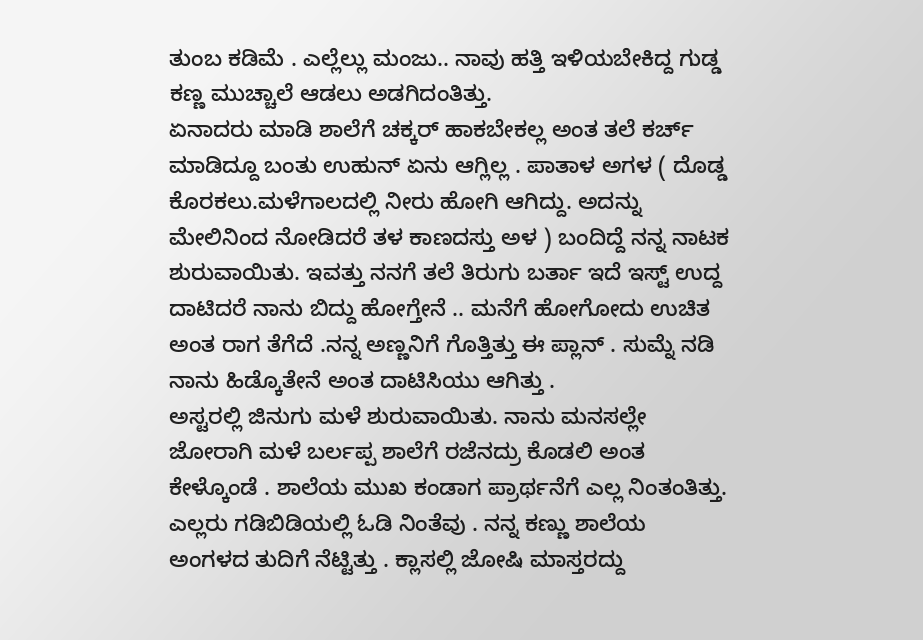ತುಂಬ ಕಡಿಮೆ . ಎಲ್ಲೆಲ್ಲು ಮಂಜು.. ನಾವು ಹತ್ತಿ ಇಳಿಯಬೇಕಿದ್ದ ಗುಡ್ಡ ಕಣ್ಣ ಮುಚ್ಚಾಲೆ ಆಡಲು ಅಡಗಿದಂತಿತ್ತು.
ಏನಾದರು ಮಾಡಿ ಶಾಲೆಗೆ ಚಕ್ಕರ್ ಹಾಕಬೇಕಲ್ಲ ಅಂತ ತಲೆ ಕರ್ಚ್ ಮಾಡಿದ್ದೂ ಬಂತು ಉಹುನ್ ಏನು ಆಗ್ಲಿಲ್ಲ . ಪಾತಾಳ ಅಗಳ ( ದೊಡ್ಡ ಕೊರಕಲು.ಮಳೆಗಾಲದಲ್ಲಿ ನೀರು ಹೋಗಿ ಆಗಿದ್ದು. ಅದನ್ನು ಮೇಲಿನಿಂದ ನೋಡಿದರೆ ತಳ ಕಾಣದಸ್ತು ಅಳ ) ಬಂದಿದ್ದೆ ನನ್ನ ನಾಟಕ ಶುರುವಾಯಿತು. ಇವತ್ತು ನನಗೆ ತಲೆ ತಿರುಗು ಬರ್ತಾ ಇದೆ ಇಸ್ಟ್ ಉದ್ದ ದಾಟಿದರೆ ನಾನು ಬಿದ್ದು ಹೋಗ್ತೇನೆ .. ಮನೆಗೆ ಹೋಗೋದು ಉಚಿತ ಅಂತ ರಾಗ ತೆಗೆದೆ .ನನ್ನ ಅಣ್ಣನಿಗೆ ಗೊತ್ತಿತ್ತು ಈ ಪ್ಲಾನ್ . ಸುಮ್ನೆ ನಡಿ ನಾನು ಹಿಡ್ಕೊತೇನೆ ಅಂತ ದಾಟಿಸಿಯು ಆಗಿತ್ತು .
ಅಸ್ಟರಲ್ಲಿ ಜಿನುಗು ಮಳೆ ಶುರುವಾಯಿತು. ನಾನು ಮನಸಲ್ಲೇ ಜೋರಾಗಿ ಮಳೆ ಬರ್ಲಪ್ಪ ಶಾಲೆಗೆ ರಜೆನದ್ರು ಕೊಡಲಿ ಅಂತ ಕೇಳ್ಕೊಂಡೆ . ಶಾಲೆಯ ಮುಖ ಕಂಡಾಗ ಪ್ರಾರ್ಥನೆಗೆ ಎಲ್ಲ ನಿಂತಂತಿತ್ತು. ಎಲ್ಲರು ಗಡಿಬಿಡಿಯಲ್ಲಿ ಓಡಿ ನಿಂತೆವು . ನನ್ನ ಕಣ್ಣು ಶಾಲೆಯ ಅಂಗಳದ ತುದಿಗೆ ನೆಟ್ಟಿತ್ತು . ಕ್ಲಾಸಲ್ಲಿ ಜೋಷಿ ಮಾಸ್ತರದ್ದು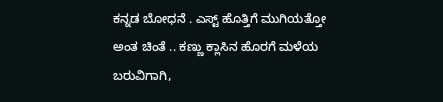ಕನ್ನಡ ಬೋಧನೆ . ಎಸ್ಟ್ ಹೊತ್ತಿಗೆ ಮುಗಿಯತ್ತೋ ಅಂತ ಚಿಂತೆ .. ಕಣ್ಣು ಕ್ಲಾಸಿನ ಹೊರಗೆ ಮಳೆಯ ಬರುವಿಗಾಗಿ,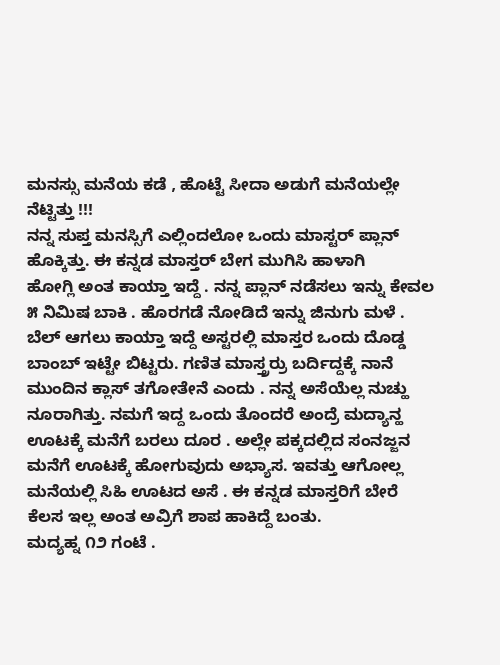ಮನಸ್ಸು ಮನೆಯ ಕಡೆ , ಹೊಟ್ಟೆ ಸೀದಾ ಅಡುಗೆ ಮನೆಯಲ್ಲೇ ನೆಟ್ಟಿತ್ತು !!!
ನನ್ನ ಸುಪ್ತ ಮನಸ್ಸಿಗೆ ಎಲ್ಲಿಂದಲೋ ಒಂದು ಮಾಸ್ಟರ್ ಪ್ಲಾನ್ ಹೊಕ್ಕಿತ್ತು. ಈ ಕನ್ನಡ ಮಾಸ್ತರ್ ಬೇಗ ಮುಗಿಸಿ ಹಾಳಾಗಿ
ಹೋಗ್ಲಿ ಅಂತ ಕಾಯ್ತಾ ಇದ್ದೆ . ನನ್ನ ಪ್ಲಾನ್ ನಡೆಸಲು ಇನ್ನು ಕೇವಲ ೫ ನಿಮಿಷ ಬಾಕಿ . ಹೊರಗಡೆ ನೋಡಿದೆ ಇನ್ನು ಜಿನುಗು ಮಳೆ . ಬೆಲ್ ಆಗಲು ಕಾಯ್ತಾ ಇದ್ದೆ ಅಸ್ಟರಲ್ಲಿ ಮಾಸ್ತರ ಒಂದು ದೊಡ್ಡ ಬಾಂಬ್ ಇಟ್ಟೇ ಬಿಟ್ಟರು. ಗಣಿತ ಮಾಸ್ತ್ರರ್ರು ಬರ್ದಿದ್ದಕ್ಕೆ ನಾನೆ ಮುಂದಿನ ಕ್ಲಾಸ್ ತಗೋತೇನೆ ಎಂದು . ನನ್ನ ಅಸೆಯೆಲ್ಲ ನುಚ್ಹು ನೂರಾಗಿತ್ತು. ನಮಗೆ ಇದ್ದ ಒಂದು ತೊಂದರೆ ಅಂದ್ರೆ ಮದ್ಯಾನ್ಹ ಊಟಕ್ಕೆ ಮನೆಗೆ ಬರಲು ದೂರ . ಅಲ್ಲೇ ಪಕ್ಕದಲ್ಲಿದ ಸಂನಜ್ಜನ ಮನೆಗೆ ಊಟಕ್ಕೆ ಹೋಗುವುದು ಅಭ್ಯಾಸ. ಇವತ್ತು ಆಗೋಲ್ಲ ಮನೆಯಲ್ಲಿ ಸಿಹಿ ಊಟದ ಅಸೆ . ಈ ಕನ್ನಡ ಮಾಸ್ತರಿಗೆ ಬೇರೆ ಕೆಲಸ ಇಲ್ಲ ಅಂತ ಅವ್ರಿಗೆ ಶಾಪ ಹಾಕಿದ್ದೆ ಬಂತು.
ಮದ್ಯಹ್ನ ೧೨ ಗಂಟೆ .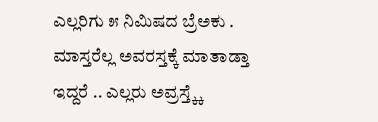ಎಲ್ಲರಿಗು ೫ ನಿಮಿಷದ ಬ್ರೆಅಕು . ಮಾಸ್ತರೆಲ್ಲ ಅವರಸ್ತಕ್ಕೆ ಮಾತಾಡ್ತಾ ಇದ್ದರೆ .. ಎಲ್ಲರು ಅವ್ರಸ್ತ್ಕ್ಕೆ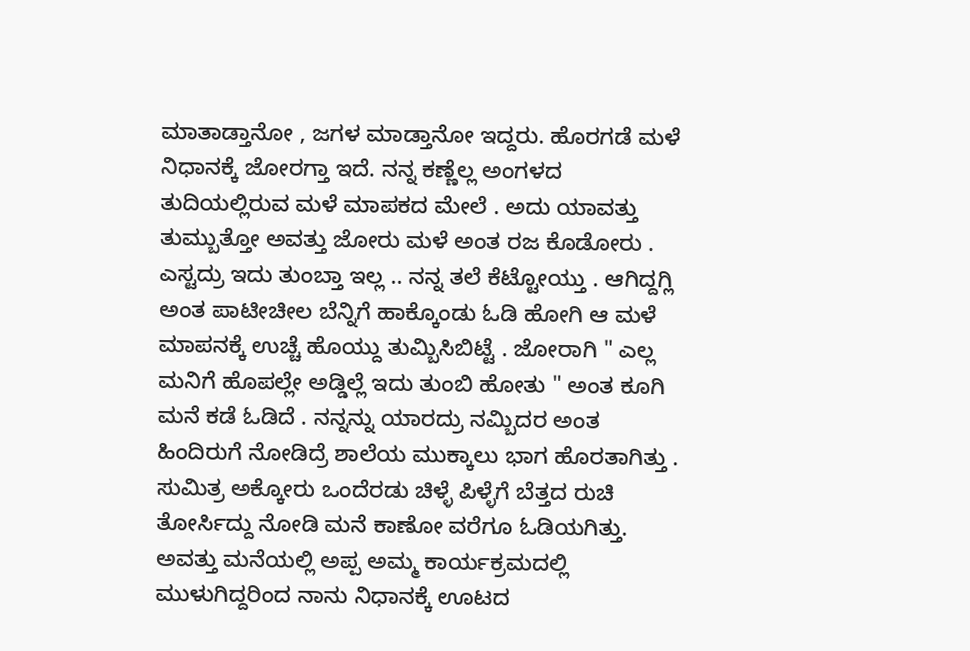ಮಾತಾಡ್ತಾನೋ , ಜಗಳ ಮಾಡ್ತಾನೋ ಇದ್ದರು. ಹೊರಗಡೆ ಮಳೆ ನಿಧಾನಕ್ಕೆ ಜೋರಗ್ತಾ ಇದೆ. ನನ್ನ ಕಣ್ಣೆಲ್ಲ ಅಂಗಳದ ತುದಿಯಲ್ಲಿರುವ ಮಳೆ ಮಾಪಕದ ಮೇಲೆ . ಅದು ಯಾವತ್ತು ತುಮ್ಬುತ್ತೋ ಅವತ್ತು ಜೋರು ಮಳೆ ಅಂತ ರಜ ಕೊಡೋರು . ಎಸ್ಟದ್ರು ಇದು ತುಂಬ್ತಾ ಇಲ್ಲ .. ನನ್ನ ತಲೆ ಕೆಟ್ಟೋಯ್ತು . ಆಗಿದ್ದಗ್ಲಿ ಅಂತ ಪಾಟೀಚೀಲ ಬೆನ್ನಿಗೆ ಹಾಕ್ಕೊಂಡು ಓಡಿ ಹೋಗಿ ಆ ಮಳೆ ಮಾಪನಕ್ಕೆ ಉಚ್ಚೆ ಹೊಯ್ದು ತುಮ್ಬಿಸಿಬಿಟ್ಟೆ . ಜೋರಾಗಿ " ಎಲ್ಲ ಮನಿಗೆ ಹೊಪಲ್ಲೇ ಅಡ್ಡಿಲ್ಲೆ ಇದು ತುಂಬಿ ಹೋತು " ಅಂತ ಕೂಗಿ ಮನೆ ಕಡೆ ಓಡಿದೆ . ನನ್ನನ್ನು ಯಾರದ್ರು ನಮ್ಬಿದರ ಅಂತ ಹಿಂದಿರುಗೆ ನೋಡಿದ್ರೆ ಶಾಲೆಯ ಮುಕ್ಕಾಲು ಭಾಗ ಹೊರತಾಗಿತ್ತು . ಸುಮಿತ್ರ ಅಕ್ಕೋರು ಒಂದೆರಡು ಚಿಳ್ಳೆ ಪಿಳ್ಳೆಗೆ ಬೆತ್ತದ ರುಚಿ ತೋರ್ಸಿದ್ದು ನೋಡಿ ಮನೆ ಕಾಣೋ ವರೆಗೂ ಓಡಿಯಗಿತ್ತು.
ಅವತ್ತು ಮನೆಯಲ್ಲಿ ಅಪ್ಪ ಅಮ್ಮ ಕಾರ್ಯಕ್ರಮದಲ್ಲಿ ಮುಳುಗಿದ್ದರಿಂದ ನಾನು ನಿಧಾನಕ್ಕೆ ಊಟದ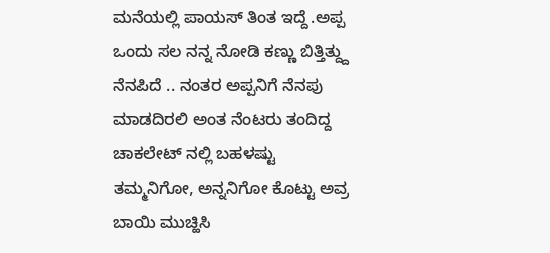ಮನೆಯಲ್ಲಿ ಪಾಯಸ್ ತಿಂತ ಇದ್ದೆ .ಅಪ್ಪ ಒಂದು ಸಲ ನನ್ನ ನೋಡಿ ಕಣ್ಣು ಬಿತ್ತಿತ್ದ್ದು ನೆನಪಿದೆ .. ನಂತರ ಅಪ್ಪನಿಗೆ ನೆನಪು ಮಾಡದಿರಲಿ ಅಂತ ನೆಂಟರು ತಂದಿದ್ದ ಚಾಕಲೇಟ್ ನಲ್ಲಿ ಬಹಳಷ್ಟು ತಮ್ಮನಿಗೋ, ಅನ್ನನಿಗೋ ಕೊಟ್ಟು ಅವ್ರ ಬಾಯಿ ಮುಚ್ಹಿಸಿ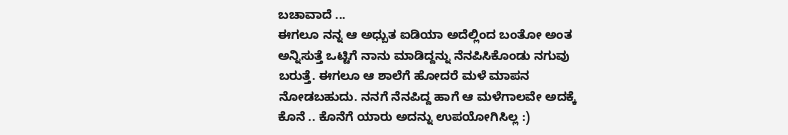ಬಚಾವಾದೆ ...
ಈಗಲೂ ನನ್ನ ಆ ಅಧ್ಬುತ ಐಡಿಯಾ ಅದೆಲ್ಲಿಂದ ಬಂತೋ ಅಂತ ಅನ್ನಿಸುತ್ತೆ ಒಟ್ಟಿಗೆ ನಾನು ಮಾಡಿದ್ದನ್ನು ನೆನಪಿಸಿಕೊಂಡು ನಗುವು ಬರುತ್ತೆ. ಈಗಲೂ ಆ ಶಾಲೆಗೆ ಹೋದರೆ ಮಳೆ ಮಾಪನ ನೋಡಬಹುದು. ನನಗೆ ನೆನಪಿದ್ದ ಹಾಗೆ ಆ ಮಳೆಗಾಲವೇ ಅದಕ್ಕೆ ಕೊನೆ .. ಕೊನೆಗೆ ಯಾರು ಅದನ್ನು ಉಪಯೋಗಿಸಿಲ್ಲ :)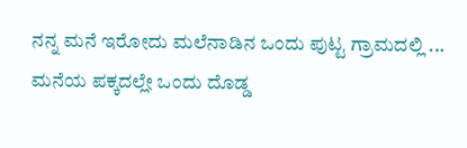ನನ್ನ ಮನೆ ಇರೋದು ಮಲೆನಾಡಿನ ಒಂದು ಪುಟ್ಟ ಗ್ರಾಮದಲ್ಲಿ ... ಮನೆಯ ಪಕ್ಕದಲ್ಲೇ ಒಂದು ದೊಡ್ಡ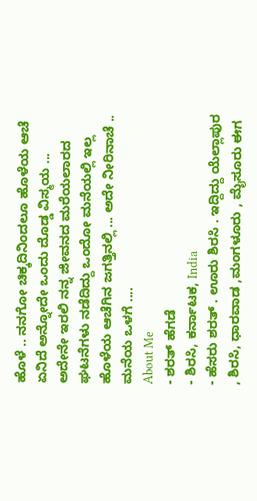ಹೊಳೆ .. ನನಗೋ ಚಿಕ್ಕದಿನಿಂದಲೂ ಹೊಳೆಯ ಆಚೆ ಏನಿದೆ ಅನ್ನೋದೇ ಒಂದು ದೊಡ್ಡ ವಿಸ್ಮಯ ... ಅದೇನೇ ಇರಲಿ ನನ್ನ ಜೀವನದ ಮರೆಯಲಾರದ ಘಟನೆಗಳು ನಡೆದಿದ್ದು ಒಂದೋ ಮನೆಯಲ್ಲಿ ಇಲ್ಲ ಹೊಳೆಯ ಆಚೆಗಿನ ಜಗತ್ತಿನಲ್ಲಿ ... ಅದೇ ನೀರಿನಾಚೆ .. ಮನೆಯ ಒಳಗೆ ....
About Me
- ಶರತ್ ಹೆಗಡೆ
- ಶಿರಸಿ, ಕರ್ನಾಟಕ, India
- ಹೆಸರು ಶರತ್ . ಊರು ಶಿರಸಿ . ಇದ್ದಿದ್ದು ಯೆಲ್ಲಾಪುರ , ಶಿರಸಿ, ಧಾರವಾಡ ,ಮಂಗಳೂರು , ಮೈಸೂರು ಈಗ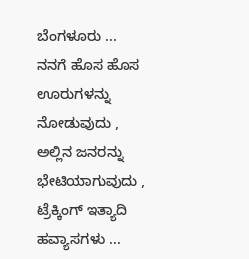ಬೆಂಗಳೂರು ... ನನಗೆ ಹೊಸ ಹೊಸ ಊರುಗಳನ್ನು ನೋಡುವುದು , ಅಲ್ಲಿನ ಜನರನ್ನು ಭೇಟಿಯಾಗುವುದು , ಟ್ರೆಕ್ಕಿಂಗ್ ಇತ್ಯಾದಿ ಹವ್ಯಾಸಗಳು ...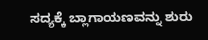ಸದ್ಯಕ್ಕೆ ಬ್ಲಾಗಾಯಣವನ್ನು ಶುರು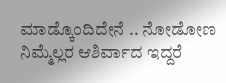ಮಾಡ್ಕೊಂದಿದೇನೆ .. ನೋಡೋಣ ನಿಮ್ಮೆಲ್ಲರ ಆಶಿರ್ವಾದ ಇದ್ದರೆ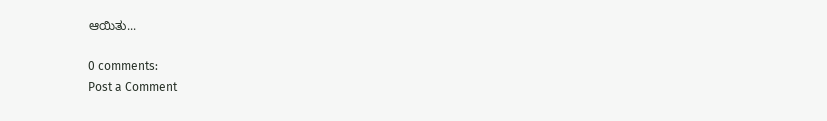ಆಯಿತು...

0 comments:
Post a Comment